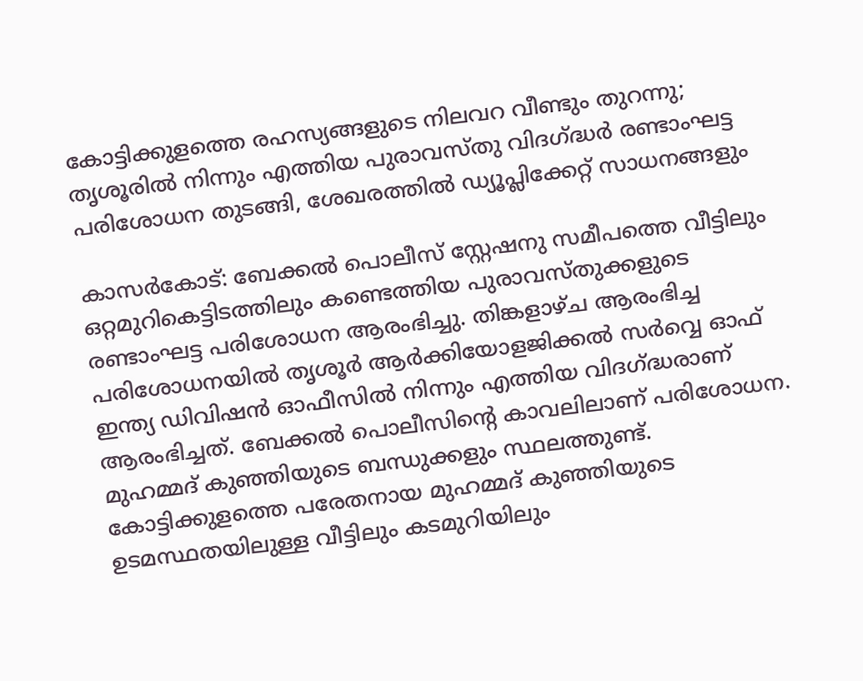കോട്ടിക്കുളത്തെ രഹസ്യങ്ങളുടെ നിലവറ വീണ്ടും തുറന്നു; തൃശൂരില്‍ നിന്നും എത്തിയ പുരാവസ്തു വിദഗ്ദ്ധര്‍ രണ്ടാംഘട്ട പരിശോധന തുടങ്ങി, ശേഖരത്തില്‍ ഡ്യൂപ്ലിക്കേറ്റ് സാധനങ്ങളും

കാസര്‍കോട്: ബേക്കല്‍ പൊലീസ് സ്റ്റേഷനു സമീപത്തെ വീട്ടിലും ഒറ്റമുറികെട്ടിടത്തിലും കണ്ടെത്തിയ പുരാവസ്തുക്കളുടെ രണ്ടാംഘട്ട പരിശോധന ആരംഭിച്ചു. തിങ്കളാഴ്ച ആരംഭിച്ച പരിശോധനയില്‍ തൃശൂര്‍ ആര്‍ക്കിയോളജിക്കല്‍ സര്‍വ്വെ ഓഫ് ഇന്ത്യ ഡിവിഷന്‍ ഓഫീസില്‍ നിന്നും എത്തിയ വിദഗ്ദ്ധരാണ് ആരംഭിച്ചത്. ബേക്കല്‍ പൊലീസിന്റെ കാവലിലാണ് പരിശോധന. മുഹമ്മദ് കുഞ്ഞിയുടെ ബന്ധുക്കളും സ്ഥലത്തുണ്ട്.
കോട്ടിക്കുളത്തെ പരേതനായ മുഹമ്മദ് കുഞ്ഞിയുടെ ഉടമസ്ഥതയിലുള്ള വീട്ടിലും കടമുറിയിലും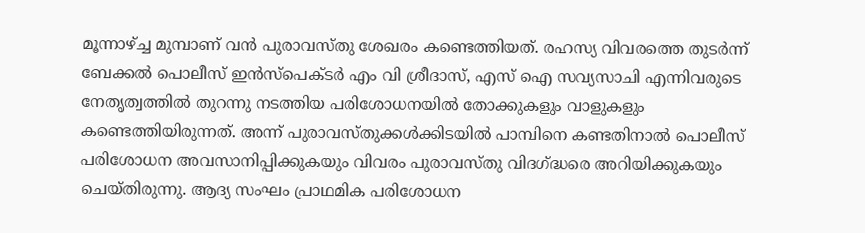മൂന്നാഴ്ച്ച മുമ്പാണ് വന്‍ പുരാവസ്തു ശേഖരം കണ്ടെത്തിയത്. രഹസ്യ വിവരത്തെ തുടര്‍ന്ന് ബേക്കല്‍ പൊലീസ് ഇന്‍സ്‌പെക്ടര്‍ എം വി ശ്രീദാസ്, എസ് ഐ സവ്യസാചി എന്നിവരുടെ നേതൃത്വത്തില്‍ തുറന്നു നടത്തിയ പരിശോധനയില്‍ തോക്കുകളും വാളുകളും കണ്ടെത്തിയിരുന്നത്. അന്ന് പുരാവസ്തുക്കള്‍ക്കിടയില്‍ പാമ്പിനെ കണ്ടതിനാല്‍ പൊലീസ് പരിശോധന അവസാനിപ്പിക്കുകയും വിവരം പുരാവസ്തു വിദഗ്ദ്ധരെ അറിയിക്കുകയും ചെയ്തിരുന്നു. ആദ്യ സംഘം പ്രാഥമിക പരിശോധന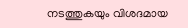നടത്തുകയും വിശദമായ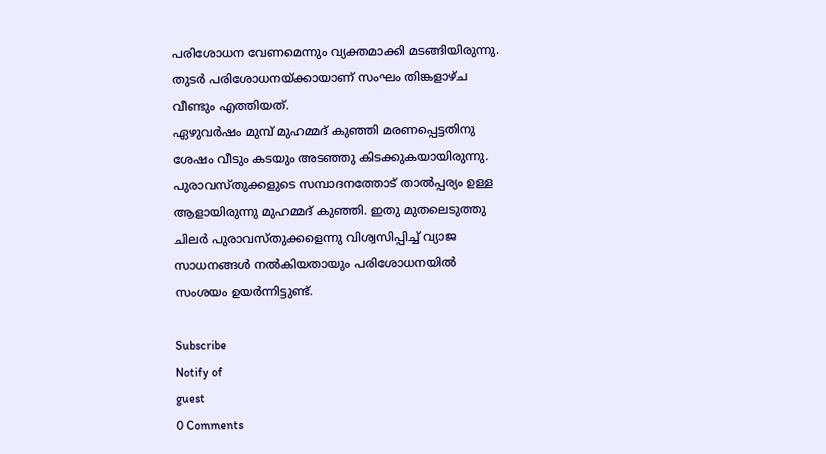പരിശോധന വേണമെന്നും വ്യക്തമാക്കി മടങ്ങിയിരുന്നു. തുടര്‍ പരിശോധനയ്ക്കായാണ് സംഘം തിങ്കളാഴ്ച വീണ്ടും എത്തിയത്.
ഏഴുവര്‍ഷം മുമ്പ് മുഹമ്മദ് കുഞ്ഞി മരണപ്പെട്ടതിനു ശേഷം വീടും കടയും അടഞ്ഞു കിടക്കുകയായിരുന്നു. പുരാവസ്തുക്കളുടെ സമ്പാദനത്തോട് താല്‍പ്പര്യം ഉള്ള ആളായിരുന്നു മുഹമ്മദ് കുഞ്ഞി. ഇതു മുതലെടുത്തു ചിലര്‍ പുരാവസ്തുക്കളെന്നു വിശ്വസിപ്പിച്ച് വ്യാജ സാധനങ്ങള്‍ നല്‍കിയതായും പരിശോധനയില്‍ സംശയം ഉയര്‍ന്നിട്ടുണ്ട്.

Subscribe
Notify of
guest
0 Comments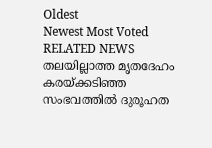Oldest
Newest Most Voted
RELATED NEWS
തലയില്ലാത്ത മൃതദേഹം കരയ്ക്കടിഞ്ഞ സംഭവത്തില്‍ ദുരൂഹത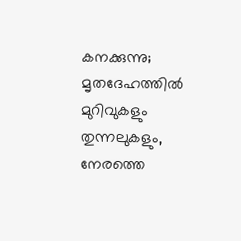കനക്കുന്നു; മൃതദേഹത്തില്‍ മുറിവുകളും തുന്നലുകളും, നേരത്തെ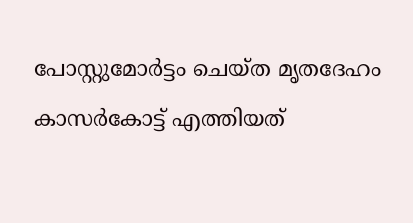പോസ്റ്റുമോര്‍ട്ടം ചെയ്ത മൃതദേഹം കാസര്‍കോട്ട് എത്തിയത്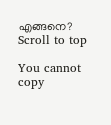എങ്ങനെ?
Scroll to top

You cannot copy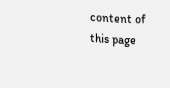content of this page